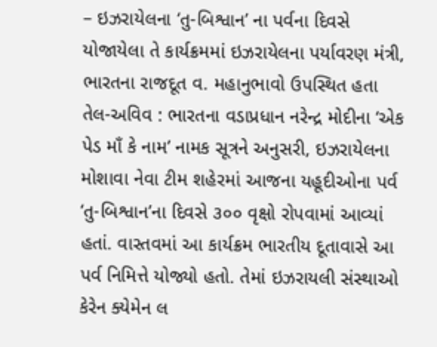– ઇઝરાયેલના ‘તુ-બિશ્વાન’ ના પર્વના દિવસે યોજાયેલા તે કાર્યક્રમમાં ઇઝરાયેલના પર્યાવરણ મંત્રી, ભારતના રાજદૂત વ. મહાનુભાવો ઉપસ્થિત હતા
તેલ-અવિવ : ભારતના વડાપ્રધાન નરેન્દ્ર મોદીના ‘એક પેડ માઁ કે નામ’ નામક સૂત્રને અનુસરી, ઇઝરાયેલના મોશાવા નેવા ટીમ શહેરમાં આજના યહૂદીઓના પર્વ ‘તુ-બિશ્વાન’ના દિવસે ૩૦૦ વૃક્ષો રોપવામાં આવ્યાં હતાં. વાસ્તવમાં આ કાર્યક્રમ ભારતીય દૂતાવાસે આ પર્વ નિમિત્તે યોજ્યો હતો. તેમાં ઇઝરાયલી સંસ્થાઓ કેરેન ક્યેમેન લ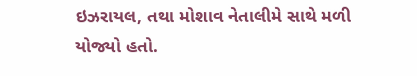ઇઝરાયલ, તથા મોશાવ નેતાલીમે સાથે મળી યોજ્યો હતો.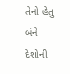તેનો હેતુ બંને દેશોની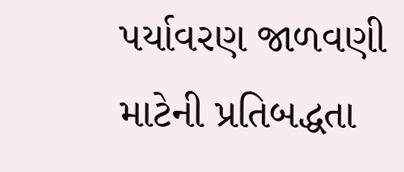પર્યાવરણ જાળવણી માટેની પ્રતિબદ્ધતા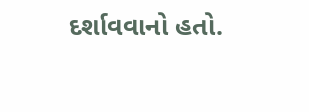દર્શાવવાનો હતો.